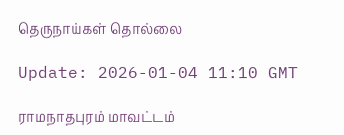தெருநாய்கள் தொல்லை

Update: 2026-01-04 11:10 GMT

ராமநாதபுரம் மாவட்டம்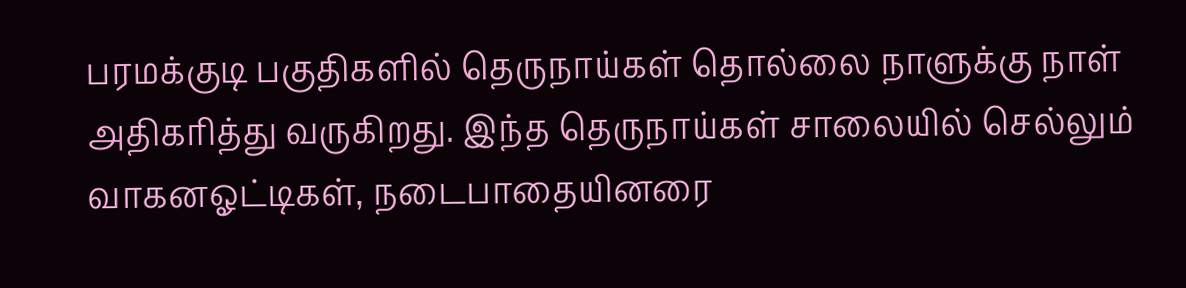பரமக்குடி பகுதிகளில் தெருநாய்கள் தொல்லை நாளுக்கு நாள் அதிகரித்து வருகிறது. இந்த தெருநாய்கள் சாலையில் செல்லும் வாகனஓட்டிகள், நடைபாதையினரை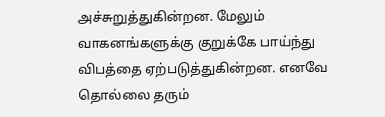அச்சுறுத்துகின்றன. மேலும் வாகனங்களுக்கு குறுக்கே பாய்ந்து விபத்தை ஏற்படுத்துகின்றன. எனவே தொல்லை தரும்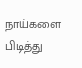நாய்களை பிடித்து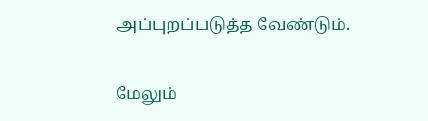அப்புறப்படுத்த வேண்டும்.

மேலும்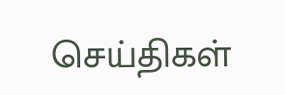செய்திகள்